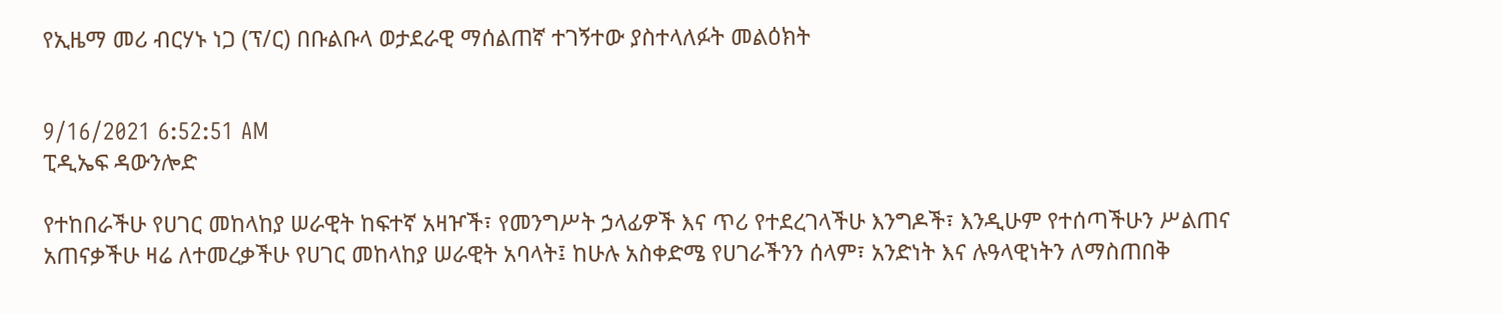የኢዜማ መሪ ብርሃኑ ነጋ (ፕ/ር) በቡልቡላ ወታደራዊ ማሰልጠኛ ተገኝተው ያስተላለፉት መልዕክት


9/16/2021 6:52:51 AM
ፒዲኤፍ ዳውንሎድ

የተከበራችሁ የሀገር መከላከያ ሠራዊት ከፍተኛ አዛዦች፣ የመንግሥት ኃላፊዎች እና ጥሪ የተደረገላችሁ እንግዶች፣ እንዲሁም የተሰጣችሁን ሥልጠና አጠናቃችሁ ዛሬ ለተመረቃችሁ የሀገር መከላከያ ሠራዊት አባላት፤ ከሁሉ አስቀድሜ የሀገራችንን ሰላም፣ አንድነት እና ሉዓላዊነትን ለማስጠበቅ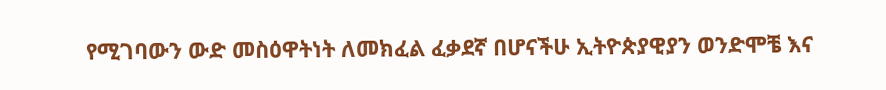የሚገባውን ውድ መስዕዋትነት ለመክፈል ፈቃደኛ በሆናችሁ ኢትዮጵያዊያን ወንድሞቼ እና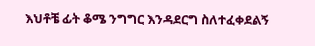እህቶቼ ፊት ቆሜ ንግግር እንዳደርግ ስለተፈቀደልኝ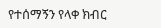የተሰማኝን የላቀ ክብር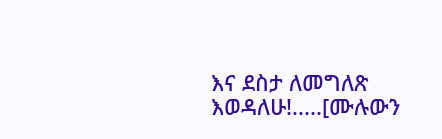እና ደስታ ለመግለጽ እወዳለሁ!.....[ሙሉውን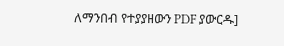ለማንበብ የተያያዘውን PDF ያውርዱ]